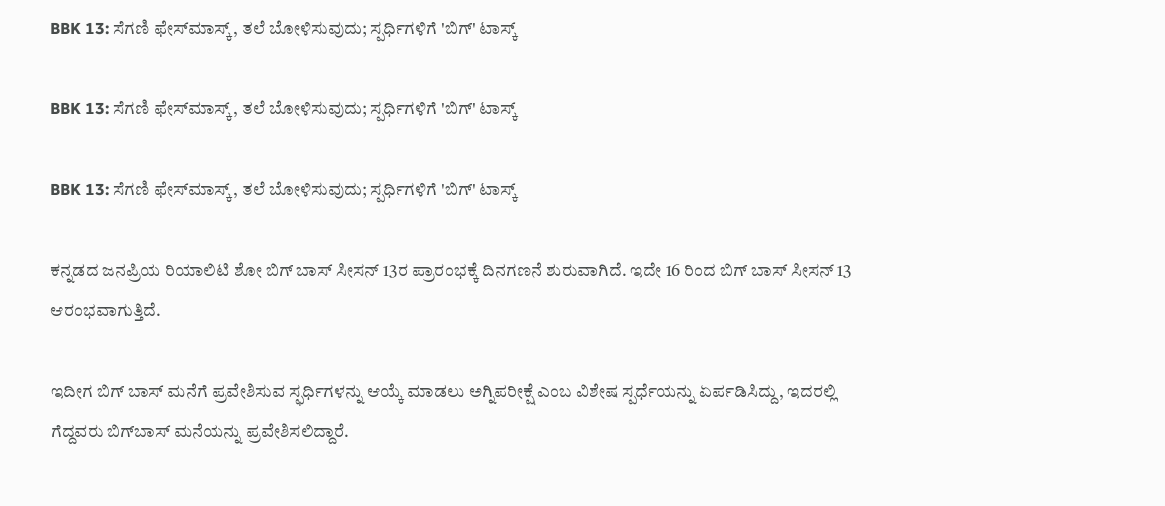BBK 13: ಸೆಗಣಿ ಫೇಸ್‌ಮಾಸ್ಕ್, ತಲೆ ಬೋಳಿಸುವುದು; ಸ್ಪರ್ಧಿಗಳಿಗೆ 'ಬಿಗ್' ಟಾಸ್ಕ್

BBK 13: ಸೆಗಣಿ ಫೇಸ್‌ಮಾಸ್ಕ್, ತಲೆ ಬೋಳಿಸುವುದು; ಸ್ಪರ್ಧಿಗಳಿಗೆ 'ಬಿಗ್' ಟಾಸ್ಕ್

BBK 13: ಸೆಗಣಿ ಫೇಸ್‌ಮಾಸ್ಕ್, ತಲೆ ಬೋಳಿಸುವುದು; ಸ್ಪರ್ಧಿಗಳಿಗೆ 'ಬಿಗ್' ಟಾಸ್ಕ್

ಕನ್ನಡದ ಜನಪ್ರಿಯ ರಿಯಾಲಿಟಿ ಶೋ ಬಿಗ್ ಬಾಸ್ ಸೀಸನ್ 13ರ ಪ್ರಾರಂಭಕ್ಕೆ ದಿನಗಣನೆ ಶುರುವಾಗಿದೆ. ಇದೇ 16 ರಿಂದ ಬಿಗ್ ಬಾಸ್ ಸೀಸನ್ 13 ಆರಂಭವಾಗುತ್ತಿದೆ.

ಇದೀಗ ಬಿಗ್ ಬಾಸ್ ಮನೆಗೆ ಪ್ರವೇಶಿಸುವ ಸ್ಫರ್ಧಿಗಳನ್ನು ಆಯ್ಕೆ ಮಾಡಲು ಅಗ್ನಿಪರೀಕ್ಷೆ ಎಂಬ ವಿಶೇಷ ಸ್ಪರ್ಧೆಯನ್ನು ಏರ್ಪಡಿಸಿದ್ದು, ಇದರಲ್ಲಿ ಗೆದ್ದವರು ಬಿಗ್‌ಬಾಸ್ ಮನೆಯನ್ನು ಪ್ರವೇಶಿಸಲಿದ್ದಾರೆ.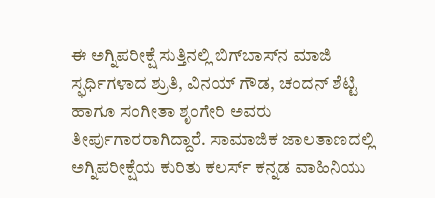ಈ ಅಗ್ನಿಪರೀಕ್ಷೆ ಸುತ್ತಿನಲ್ಲಿ ಬಿಗ್‌ಬಾಸ್‌ನ ಮಾಜಿ ಸ್ಫರ್ಧಿಗಳಾದ ಶ್ರುತಿ, ವಿನಯ್ ಗೌಡ, ಚಂದನ್ ಶೆಟ್ಟಿ ಹಾಗೂ ಸಂಗೀತಾ ಶೃಂಗೇರಿ ಅವರು ತೀರ್ಪುಗಾರರಾಗಿದ್ದಾರೆ. ಸಾಮಾಜಿಕ ಜಾಲತಾಣದಲ್ಲಿ ಅಗ್ನಿಪರೀಕ್ಷೆಯ ಕುರಿತು ಕಲರ್ಸ್ ಕನ್ನಡ ವಾಹಿನಿಯು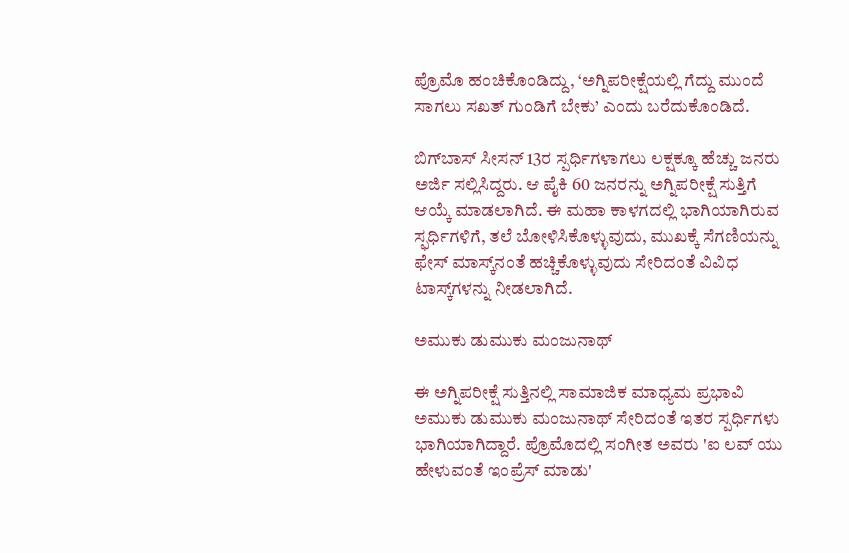ಪ್ರೊಮೊ ಹಂಚಿಕೊಂಡಿದ್ದು, ‘ಅಗ್ನಿಪರೀಕ್ಷೆಯಲ್ಲಿ ಗೆದ್ದು ಮುಂದೆ ಸಾಗಲು ಸಖತ್ ಗುಂಡಿಗೆ ಬೇಕು’ ಎಂದು ಬರೆದುಕೊಂಡಿದೆ.

ಬಿಗ್‌ಬಾಸ್ ಸೀಸನ್ 13ರ ಸ್ಪರ್ಧಿಗಳಾಗಲು ಲಕ್ಷಕ್ಕೂ ಹೆಚ್ಚು ಜನರು ಅರ್ಜಿ ಸಲ್ಲಿಸಿದ್ದರು. ಆ ಪೈಕಿ 60 ಜನರನ್ನು ಅಗ್ನಿಪರೀಕ್ಷೆ ಸುತ್ತಿಗೆ ಆಯ್ಕೆ ಮಾಡಲಾಗಿದೆ. ಈ ಮಹಾ ಕಾಳಗದಲ್ಲಿ ಭಾಗಿಯಾಗಿರುವ ಸ್ಫರ್ಧಿಗಳಿಗೆ, ತಲೆ ಬೋಳಿಸಿಕೊಳ್ಳುವುದು, ಮುಖಕ್ಕೆ ಸೆಗಣಿಯನ್ನು ಫೇಸ್ ಮಾಸ್ಕ್‌ನಂತೆ ಹಚ್ಚಿಕೊಳ್ಳುವುದು ಸೇರಿದಂತೆ ವಿವಿಧ ಟಾಸ್ಕ್‌ಗಳನ್ನು ನೀಡಲಾಗಿದೆ.

ಅಮುಕು ಡುಮುಕು ಮಂಜುನಾಥ್

ಈ ಅಗ್ನಿಪರೀಕ್ಷೆ ಸುತ್ತಿನಲ್ಲಿ ಸಾಮಾಜಿಕ ಮಾಧ್ಯಮ ಪ್ರಭಾವಿ ಅಮುಕು ಡುಮುಕು ಮಂಜುನಾಥ್ ಸೇರಿದಂತೆ ಇತರ ಸ್ಪರ್ಧಿಗಳು ಭಾಗಿಯಾಗಿದ್ದಾರೆ. ಪ್ರೊಮೊದಲ್ಲಿ ಸಂಗೀತ ಅವರು 'ಐ ಲವ್‌ ಯು ಹೇಳುವಂತೆ ಇಂಪ್ರೆಸ್ ಮಾಡು'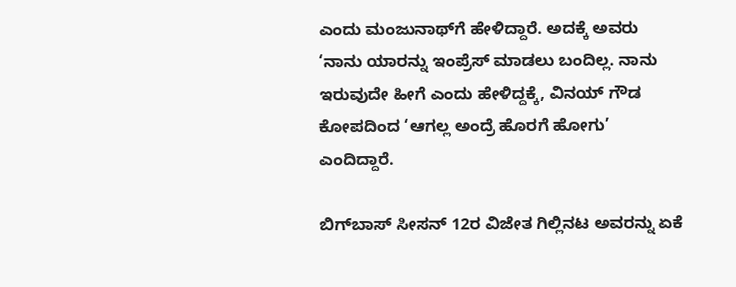ಎಂದು ಮಂಜುನಾಥ್‌ಗೆ ಹೇಳಿದ್ದಾರೆ. ಅದಕ್ಕೆ ಅವರು ‘ನಾನು ಯಾರನ್ನು ಇಂಪ್ರೆಸ್ ಮಾಡಲು ಬಂದಿಲ್ಲ. ನಾನು ಇರುವುದೇ ಹೀಗೆ ಎಂದು ಹೇಳಿದ್ದಕ್ಕೆ, ವಿನಯ್ ಗೌಡ ಕೋಪದಿಂದ ‘ಆಗಲ್ಲ ಅಂದ್ರೆ ಹೊರಗೆ ಹೋಗು’ ಎಂದಿದ್ದಾರೆ.

ಬಿಗ್‌ಬಾಸ್ ಸೀಸನ್ 12ರ ವಿಜೇತ ಗಿಲ್ಲಿನಟ ಅವರನ್ನು ಏಕೆ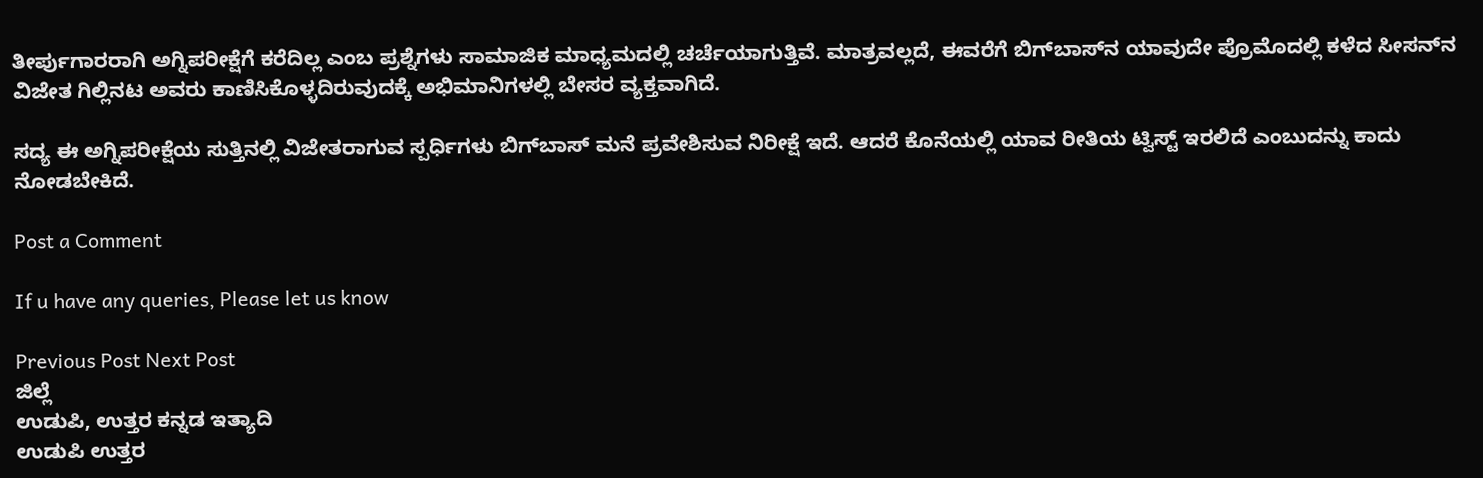ತೀರ್ಪುಗಾರರಾಗಿ ಅಗ್ನಿಪರೀಕ್ಷೆಗೆ ಕರೆದಿಲ್ಲ ಎಂಬ ಪ್ರಶ್ನೆಗಳು ಸಾಮಾಜಿಕ ಮಾಧ್ಯಮದಲ್ಲಿ ಚರ್ಚೆಯಾಗುತ್ತಿವೆ. ಮಾತ್ರವಲ್ಲದೆ, ಈವರೆಗೆ ಬಿಗ್‌ಬಾಸ್‌ನ ಯಾವುದೇ ಪ್ರೊಮೊದಲ್ಲಿ ಕಳೆದ ಸೀಸನ್‌ನ ವಿಜೇತ ಗಿಲ್ಲಿನಟ ಅವರು ಕಾಣಿಸಿಕೊಳ್ಳದಿರುವುದಕ್ಕೆ ಅಭಿಮಾನಿಗಳಲ್ಲಿ ಬೇಸರ ವ್ಯಕ್ತವಾಗಿದೆ.

ಸದ್ಯ ಈ ಅಗ್ನಿಪರೀಕ್ಷೆಯ ಸುತ್ತಿನಲ್ಲಿ ವಿಜೇತರಾಗುವ ಸ್ಪರ್ಧಿಗಳು ಬಿಗ್‌ಬಾಸ್ ಮನೆ ಪ್ರವೇಶಿಸುವ ನಿರೀಕ್ಷೆ ಇದೆ. ಆದರೆ ಕೊನೆಯಲ್ಲಿ ಯಾವ ರೀತಿಯ ಟ್ವಿಸ್ಟ್ ಇರಲಿದೆ ಎಂಬುದನ್ನು ಕಾದು ನೋಡಬೇಕಿದೆ.

Post a Comment

If u have any queries, Please let us know

Previous Post Next Post
ಜಿಲ್ಲೆ
ಉಡುಪಿ, ಉತ್ತರ ಕನ್ನಡ ಇತ್ಯಾದಿ
ಉಡುಪಿ ಉತ್ತರ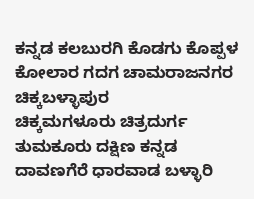ಕನ್ನಡ ಕಲಬುರಗಿ ಕೊಡಗು ಕೊಪ್ಪಳ ಕೋಲಾರ ಗದಗ ಚಾಮರಾಜನಗರ ಚಿಕ್ಕಬಳ್ಳಾಪುರ
ಚಿಕ್ಕಮಗಳೂರು ಚಿತ್ರದುರ್ಗ ತುಮಕೂರು ದಕ್ಷಿಣ ಕನ್ನಡ ದಾವಣಗೆರೆ ಧಾರವಾಡ ಬಳ್ಳಾರಿ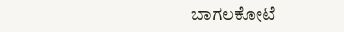ಬಾಗಲಕೋಟೆ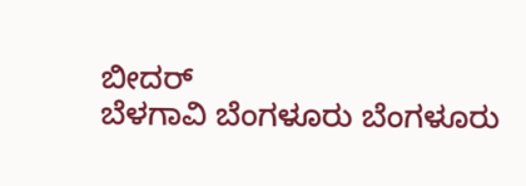ಬೀದರ್
ಬೆಳಗಾವಿ ಬೆಂಗಳೂರು ಬೆಂಗಳೂರು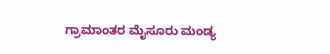ಗ್ರಾಮಾಂತರ ಮೈಸೂರು ಮಂಡ್ಯ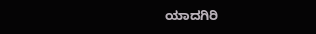ಯಾದಗಿರಿ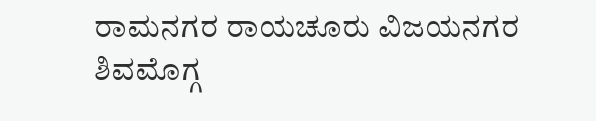ರಾಮನಗರ ರಾಯಚೂರು ವಿಜಯನಗರ
ಶಿವಮೊಗ್ಗ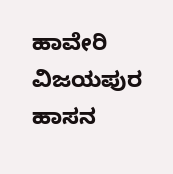ಹಾವೇರಿ ವಿಜಯಪುರ ಹಾಸನ